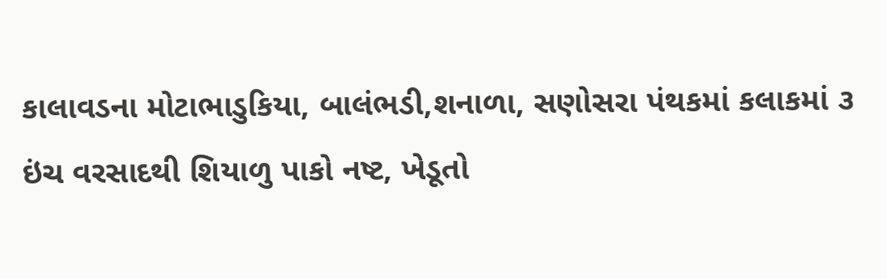કાલાવડના મોટાભાડુકિયા, બાલંભડી,શનાળા, સણોસરા પંથકમાં કલાકમાં ૩ ઇંચ વરસાદથી શિયાળુ પાકો નષ્ટ, ખેડૂતો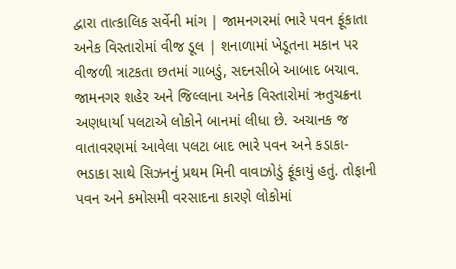દ્વારા તાત્કાલિક સર્વેની માંગ | જામનગરમાં ભારે પવન ફૂંકાતા અનેક વિસ્તારોમાં વીજ ડૂલ | શનાળામાં ખેડૂતના મકાન પર વીજળી ત્રાટકતા છતમાં ગાબડું, સદનસીબે આબાદ બચાવ.
જામનગર શહેર અને જિલ્લાના અનેક વિસ્તારોમાં ઋતુચક્રના અણધાર્યા પલટાએ લોકોને બાનમાં લીધા છે. અચાનક જ વાતાવરણમાં આવેલા પલટા બાદ ભારે પવન અને કડાકા-ભડાકા સાથે સિઝનનું પ્રથમ મિની વાવાઝોડું ફૂંકાયું હતું. તોફાની પવન અને કમોસમી વરસાદના કારણે લોકોમાં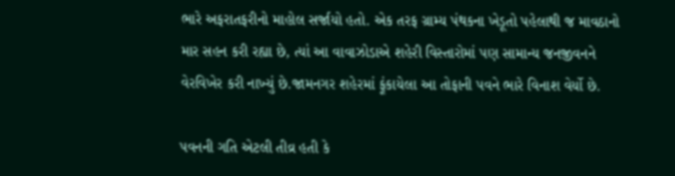ભારે અફરાતફરીનો માહોલ સર્જાયો હતો. એક તરફ ગ્રામ્ય પંથકના ખેડૂતો પહેલાથી જ માવઠાનો માર સહન કરી રહ્યા છે, ત્યાં આ વાવાઝોડાએ શહેરી વિસ્તારોમાં પણ સામાન્ય જનજીવનને વેરવિખેર કરી નાખ્યું છે.જામનગર શહેરમાં ફૂંકાયેલા આ તોફાની પવને ભારે વિનાશ વેર્યો છે.

પવનની ગતિ એટલી તીવ્ર હતી કે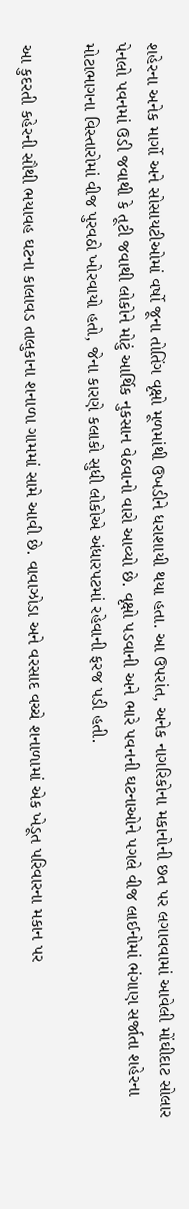શહેરના અનેક માર્ગો અને સોસાયટીઓમાં વર્ષો જૂના તોતિંગ વૃક્ષો મૂળમાંથી ઉખડીને ધરાશાયી થયા હતા. આ ઉપરાંત, અનેક નાગરિકોના મકાનોની છત પર લગાવવામાં આવેલી મોંઘીદાટ સોલાર પેનલો પવનમાં ઉડી જવાથી કે તૂટી જવાથી લોકોને મોટું આર્થિક નુકસાન વેઠવાનો વારો આવ્યો છે. વૃક્ષો પડવાની અને ભારે પવનની ઘટનાઓને પગલે વીજ લાઈનોમાં ભંગાણ સર્જાતા શહેરના મોટાભાગના વિસ્તારોમાં વીજ પુરવઠો ખોરવાયો હતો, જેના કારણે કલાકો સુધી લોકોએ અંધારપટમાં રહેવાની ફરજ પડી હતી.

આ કુદરતી કહેરની સૌથી ભયાવહ ઘટના કાલાવડ તાલુકાના શનાળા ગામમાં સામે આવી છે. વાવાઝોડા અને વરસાદ વચ્ચે શનાળામાં એક ખેડૂત પરિવારના મકાન પર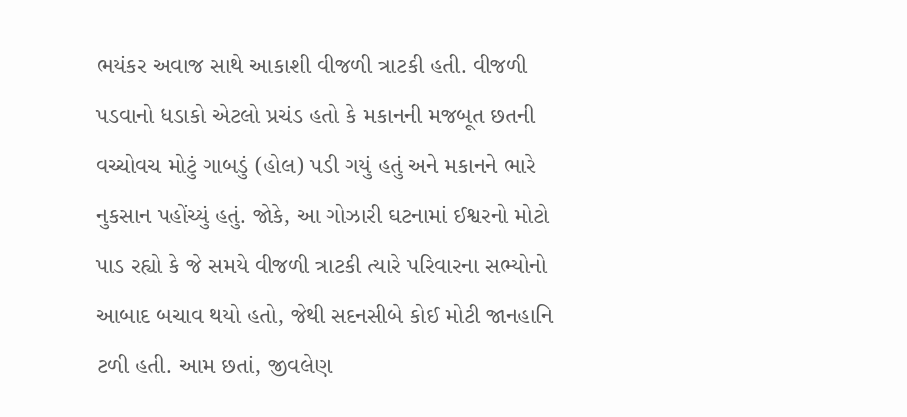ભયંકર અવાજ સાથે આકાશી વીજળી ત્રાટકી હતી. વીજળી પડવાનો ધડાકો એટલો પ્રચંડ હતો કે મકાનની મજબૂત છતની વચ્ચોવચ મોટું ગાબડું (હોલ) પડી ગયું હતું અને મકાનને ભારે નુકસાન પહોંચ્યું હતું. જોકે, આ ગોઝારી ઘટનામાં ઈશ્વરનો મોટો પાડ રહ્યો કે જે સમયે વીજળી ત્રાટકી ત્યારે પરિવારના સભ્યોનો આબાદ બચાવ થયો હતો, જેથી સદનસીબે કોઈ મોટી જાનહાનિ ટળી હતી. આમ છતાં, જીવલેણ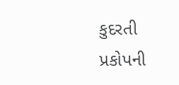કુદરતી પ્રકોપની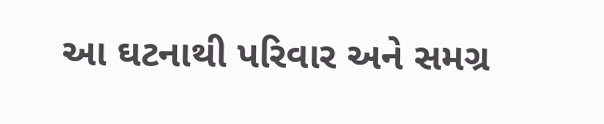આ ઘટનાથી પરિવાર અને સમગ્ર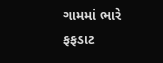ગામમાં ભારે ફફડાટ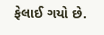ફેલાઈ ગયો છે.